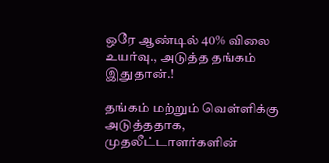ஒரே ஆண்டில் 40% விலை உயர்வு., அடுத்த தங்கம் இதுதான்.!

தங்கம் மற்றும் வெள்ளிக்கு அடுத்ததாக, முதலீட்டாளர்களின்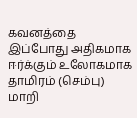கவனத்தை இப்போது அதிகமாக ஈர்க்கும் உலோகமாக தாமிரம் (செம்பு) மாறி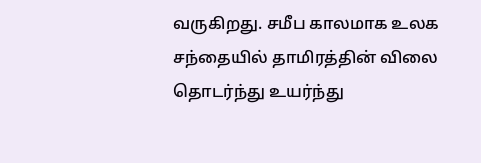வருகிறது. சமீப காலமாக உலக சந்தையில் தாமிரத்தின் விலை தொடர்ந்து உயர்ந்து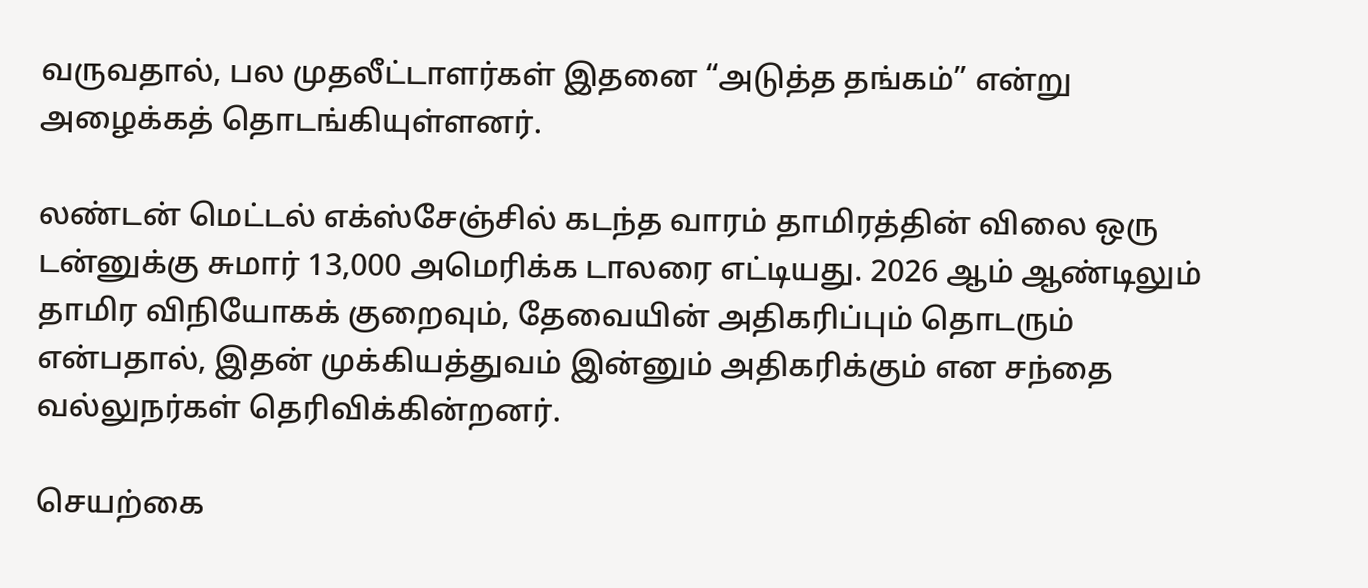வருவதால், பல முதலீட்டாளர்கள் இதனை “அடுத்த தங்கம்” என்று அழைக்கத் தொடங்கியுள்ளனர்.

லண்டன் மெட்டல் எக்ஸ்சேஞ்சில் கடந்த வாரம் தாமிரத்தின் விலை ஒரு டன்னுக்கு சுமார் 13,000 அமெரிக்க டாலரை எட்டியது. 2026 ஆம் ஆண்டிலும் தாமிர விநியோகக் குறைவும், தேவையின் அதிகரிப்பும் தொடரும் என்பதால், இதன் முக்கியத்துவம் இன்னும் அதிகரிக்கும் என சந்தை வல்லுநர்கள் தெரிவிக்கின்றனர்.

செயற்கை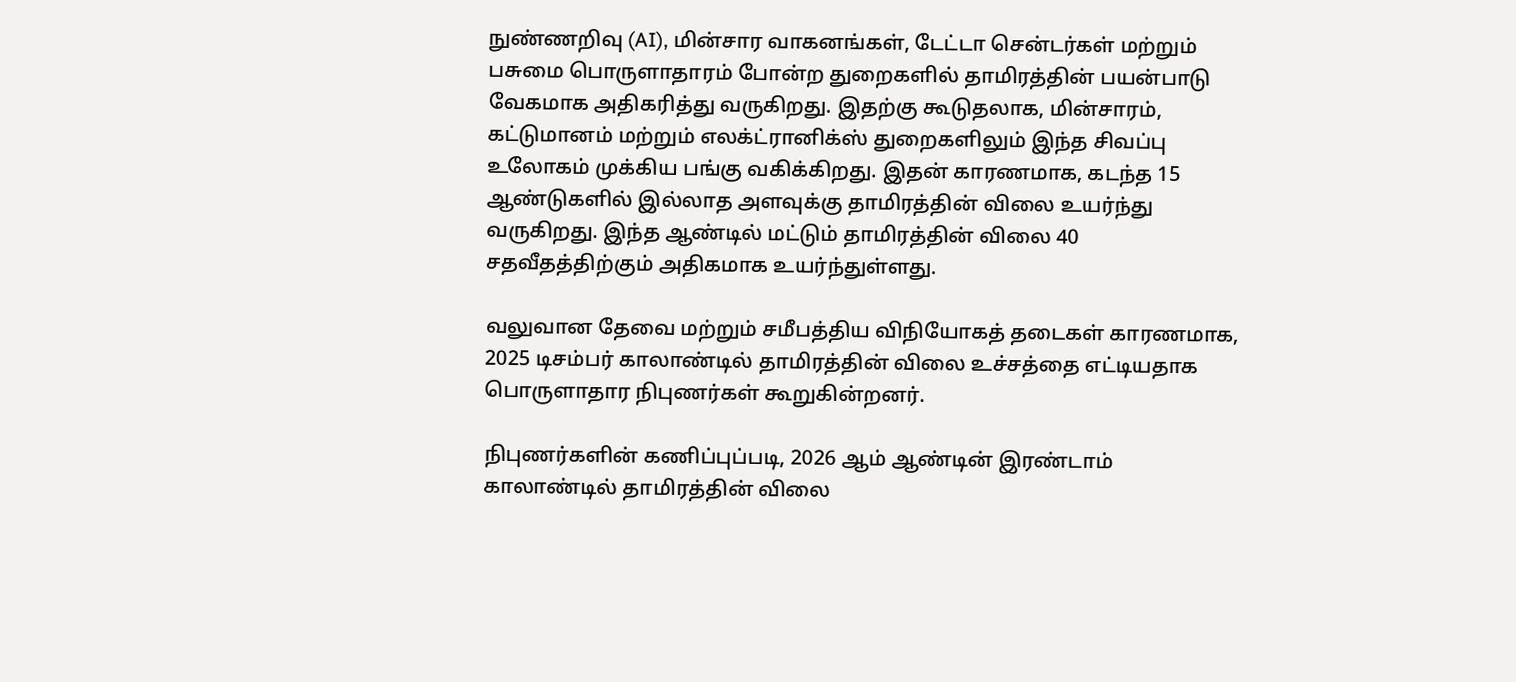நுண்ணறிவு (AI), மின்சார வாகனங்கள், டேட்டா சென்டர்கள் மற்றும் பசுமை பொருளாதாரம் போன்ற துறைகளில் தாமிரத்தின் பயன்பாடு வேகமாக அதிகரித்து வருகிறது. இதற்கு கூடுதலாக, மின்சாரம், கட்டுமானம் மற்றும் எலக்ட்ரானிக்ஸ் துறைகளிலும் இந்த சிவப்பு உலோகம் முக்கிய பங்கு வகிக்கிறது. இதன் காரணமாக, கடந்த 15 ஆண்டுகளில் இல்லாத அளவுக்கு தாமிரத்தின் விலை உயர்ந்து வருகிறது. இந்த ஆண்டில் மட்டும் தாமிரத்தின் விலை 40 சதவீதத்திற்கும் அதிகமாக உயர்ந்துள்ளது.

வலுவான தேவை மற்றும் சமீபத்திய விநியோகத் தடைகள் காரணமாக, 2025 டிசம்பர் காலாண்டில் தாமிரத்தின் விலை உச்சத்தை எட்டியதாக பொருளாதார நிபுணர்கள் கூறுகின்றனர்.

நிபுணர்களின் கணிப்புப்படி, 2026 ஆம் ஆண்டின் இரண்டாம் காலாண்டில் தாமிரத்தின் விலை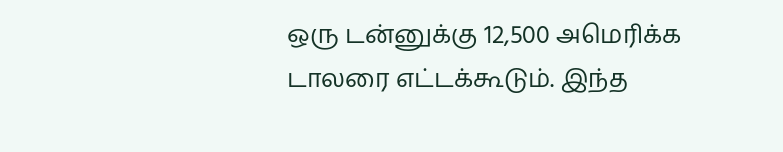ஒரு டன்னுக்கு 12,500 அமெரிக்க டாலரை எட்டக்கூடும். இந்த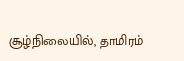சூழ்நிலையில், தாமிரம்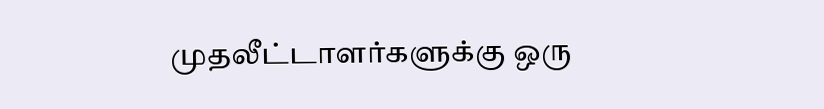முதலீட்டாளர்களுக்கு ஒரு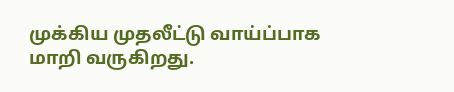முக்கிய முதலீட்டு வாய்ப்பாக மாறி வருகிறது.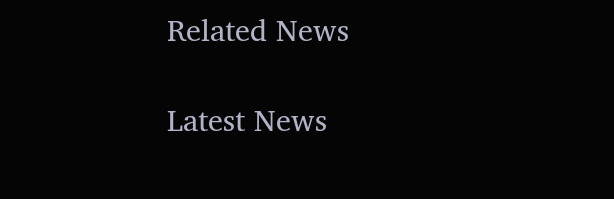Related News

Latest News